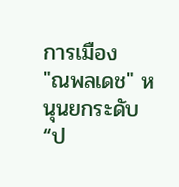การเมือง
"ณพลเดช" หนุนยกระดับ “ป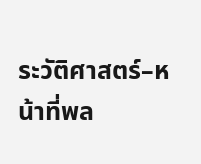ระวัติศาสตร์–หน้าที่พล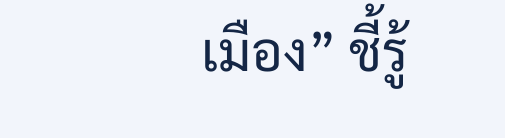เมือง” ชี้รู้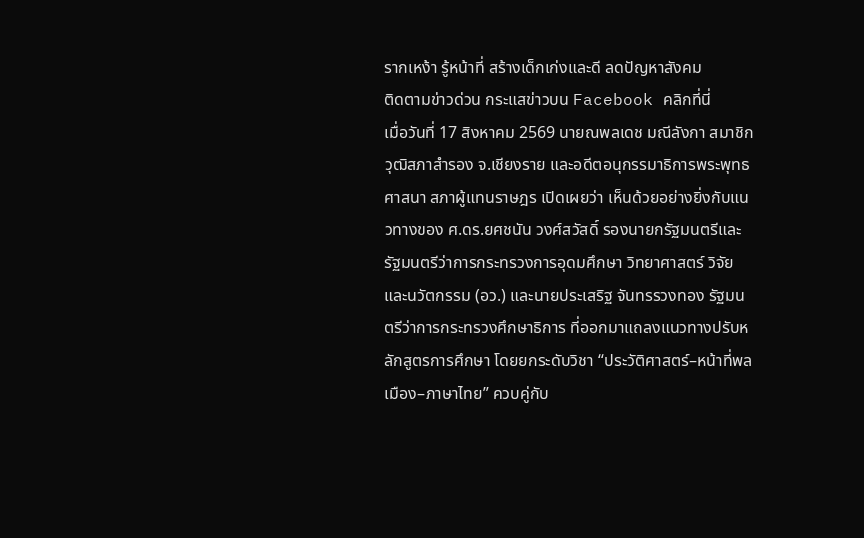รากเหง้า รู้หน้าที่ สร้างเด็กเก่งและดี ลดปัญหาสังคม
ติดตามข่าวด่วน กระแสข่าวบน Facebook คลิกที่นี่
เมื่อวันที่ 17 สิงหาคม 2569 นายณพลเดช มณีลังกา สมาชิกวุฒิสภาสำรอง จ.เชียงราย และอดีตอนุกรรมาธิการพระพุทธศาสนา สภาผู้แทนราษฎร เปิดเผยว่า เห็นด้วยอย่างยิ่งกับแนวทางของ ศ.ดร.ยศชนัน วงศ์สวัสดิ์ รองนายกรัฐมนตรีและรัฐมนตรีว่าการกระทรวงการอุดมศึกษา วิทยาศาสตร์ วิจัยและนวัตกรรม (อว.) และนายประเสริฐ จันทรรวงทอง รัฐมนตรีว่าการกระทรวงศึกษาธิการ ที่ออกมาแถลงแนวทางปรับหลักสูตรการศึกษา โดยยกระดับวิชา “ประวัติศาสตร์–หน้าที่พลเมือง–ภาษาไทย” ควบคู่กับ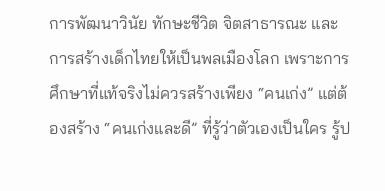การพัฒนาวินัย ทักษะชีวิต จิตสาธารณะ และการสร้างเด็กไทยให้เป็นพลเมืองโลก เพราะการศึกษาที่แท้จริงไม่ควรสร้างเพียง “คนเก่ง” แต่ต้องสร้าง “คนเก่งและดี” ที่รู้ว่าตัวเองเป็นใคร รู้ป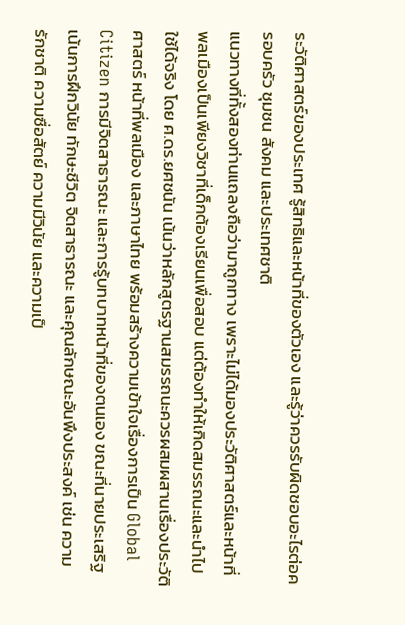ระวัติศาสตร์ของประเทศ รู้สิทธิและหน้าที่ของตัวเอง และรู้ว่าควรรับผิดชอบอะไรต่อครอบครัว ชุมชน สังคม และประเทศชาติ
แนวทางที่ทั้งสองท่านแถลงถือว่ามาถูกทาง เพราะไม่ได้มองประวัติศาสตร์และหน้าที่พลเมืองเป็นเพียงวิชาที่เด็กต้องเรียนเพื่อสอบ แต่ต้องทำให้เกิดสมรรถนะและนำไปใช้ได้จริง โดย ศ.ดร.ยศชนัน เน้นว่าหลักสูตรฐานสมรรถนะควรผสมผสานเรื่องประวัติศาสตร์ หน้าที่พลเมือง และภาษาไทย พร้อมสร้างความเข้าใจเรื่องการเป็น Global Citizen การมีจิตสาธารณะ และการรู้บทบาทหน้าที่ของตนเอง ขณะที่นายประเสริฐเน้นการฝึกวินัย ทักษะชีวิต จิตสาธารณะ และคุณลักษณะอันพึงประสงค์ เช่น ความรักชาติ ความซื่อสัตย์ ความมีวินัย และความเป็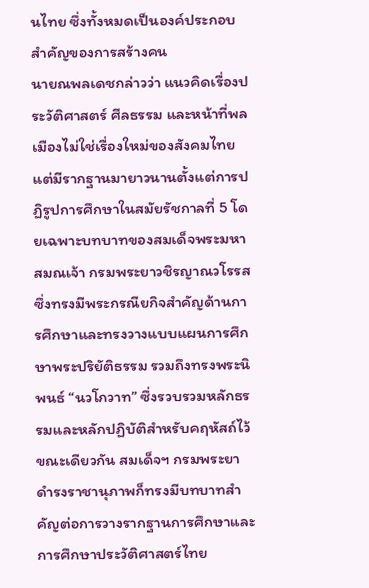นไทย ซึ่งทั้งหมดเป็นองค์ประกอบสำคัญของการสร้างคน
นายณพลเดชกล่าวว่า แนวคิดเรื่องประวัติศาสตร์ ศีลธรรม และหน้าที่พลเมืองไม่ใช่เรื่องใหม่ของสังคมไทย แต่มีรากฐานมายาวนานตั้งแต่การปฏิรูปการศึกษาในสมัยรัชกาลที่ 5 โดยเฉพาะบทบาทของสมเด็จพระมหาสมณเจ้า กรมพระยาวชิรญาณวโรรส ซึ่งทรงมีพระกรณียกิจสำคัญด้านการศึกษาและทรงวางแบบแผนการศึกษาพระปริยัติธรรม รวมถึงทรงพระนิพนธ์ “นวโกวาท” ซึ่งรวบรวมหลักธรรมและหลักปฏิบัติสำหรับคฤหัสถ์ไว้ ขณะเดียวกัน สมเด็จฯ กรมพระยาดำรงราชานุภาพก็ทรงมีบทบาทสำคัญต่อการวางรากฐานการศึกษาและการศึกษาประวัติศาสตร์ไทย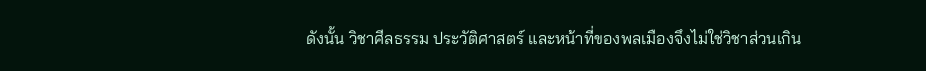ดังนั้น วิชาศีลธรรม ประวัติศาสตร์ และหน้าที่ของพลเมืองจึงไม่ใช่วิชาส่วนเกิน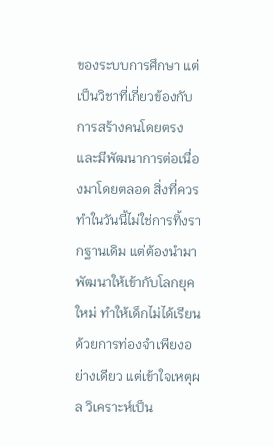ของระบบการศึกษา แต่เป็นวิชาที่เกี่ยวข้องกับการสร้างคนโดยตรง และมีพัฒนาการต่อเนื่องมาโดยตลอด สิ่งที่ควรทำในวันนี้ไม่ใช่การทิ้งรากฐานเดิม แต่ต้องนำมาพัฒนาให้เข้ากับโลกยุคใหม่ ทำให้เด็กไม่ได้เรียนด้วยการท่องจำเพียงอย่างเดียว แต่เข้าใจเหตุผล วิเคราะห์เป็น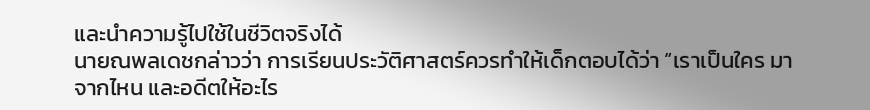และนำความรู้ไปใช้ในชีวิตจริงได้
นายณพลเดชกล่าวว่า การเรียนประวัติศาสตร์ควรทำให้เด็กตอบได้ว่า “เราเป็นใคร มาจากไหน และอดีตให้อะไร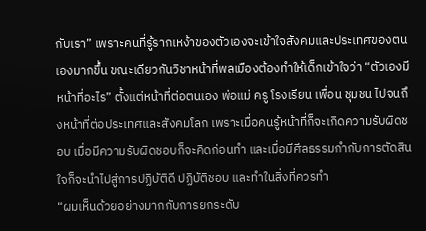กับเรา” เพราะคนที่รู้รากเหง้าของตัวเองจะเข้าใจสังคมและประเทศของตนเองมากขึ้น ขณะเดียวกันวิชาหน้าที่พลเมืองต้องทำให้เด็กเข้าใจว่า “ตัวเองมีหน้าที่อะไร” ตั้งแต่หน้าที่ต่อตนเอง พ่อแม่ ครู โรงเรียน เพื่อน ชุมชน ไปจนถึงหน้าที่ต่อประเทศและสังคมโลก เพราะเมื่อคนรู้หน้าที่ก็จะเกิดความรับผิดชอบ เมื่อมีความรับผิดชอบก็จะคิดก่อนทำ และเมื่อมีศีลธรรมกำกับการตัดสินใจก็จะนำไปสู่การปฏิบัติดี ปฏิบัติชอบ และทำในสิ่งที่ควรทำ
“ผมเห็นด้วยอย่างมากกับการยกระดับ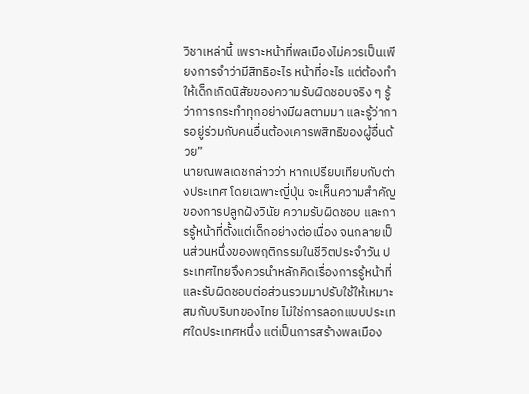วิชาเหล่านี้ เพราะหน้าที่พลเมืองไม่ควรเป็นเพียงการจำว่ามีสิทธิอะไร หน้าที่อะไร แต่ต้องทำให้เด็กเกิดนิสัยของความรับผิดชอบจริง ๆ รู้ว่าการกระทำทุกอย่างมีผลตามมา และรู้ว่าการอยู่ร่วมกับคนอื่นต้องเคารพสิทธิของผู้อื่นด้วย”
นายณพลเดชกล่าวว่า หากเปรียบเทียบกับต่างประเทศ โดยเฉพาะญี่ปุ่น จะเห็นความสำคัญของการปลูกฝังวินัย ความรับผิดชอบ และการรู้หน้าที่ตั้งแต่เด็กอย่างต่อเนื่อง จนกลายเป็นส่วนหนึ่งของพฤติกรรมในชีวิตประจำวัน ประเทศไทยจึงควรนำหลักคิดเรื่องการรู้หน้าที่และรับผิดชอบต่อส่วนรวมมาปรับใช้ให้เหมาะสมกับบริบทของไทย ไม่ใช่การลอกแบบประเทศใดประเทศหนึ่ง แต่เป็นการสร้างพลเมือง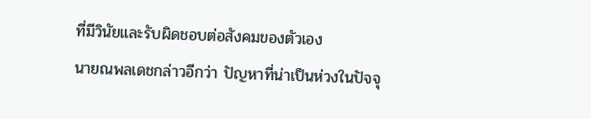ที่มีวินัยและรับผิดชอบต่อสังคมของตัวเอง
นายณพลเดชกล่าวอีกว่า ปัญหาที่น่าเป็นห่วงในปัจจุ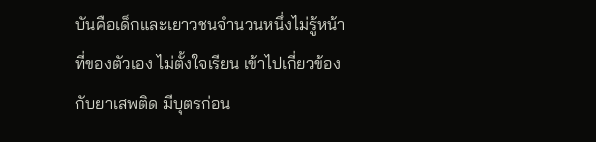บันคือเด็กและเยาวชนจำนวนหนึ่งไม่รู้หน้าที่ของตัวเอง ไม่ตั้งใจเรียน เข้าไปเกี่ยวข้องกับยาเสพติด มีบุตรก่อน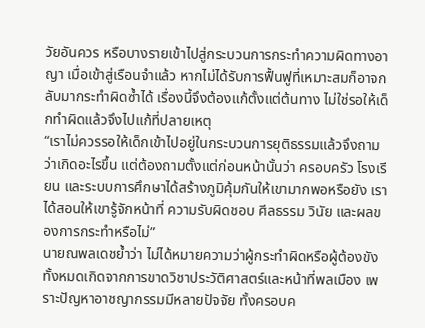วัยอันควร หรือบางรายเข้าไปสู่กระบวนการกระทำความผิดทางอาญา เมื่อเข้าสู่เรือนจำแล้ว หากไม่ได้รับการฟื้นฟูที่เหมาะสมก็อาจกลับมากระทำผิดซ้ำได้ เรื่องนี้จึงต้องแก้ตั้งแต่ต้นทาง ไม่ใช่รอให้เด็กทำผิดแล้วจึงไปแก้ที่ปลายเหตุ
“เราไม่ควรรอให้เด็กเข้าไปอยู่ในกระบวนการยุติธรรมแล้วจึงถามว่าเกิดอะไรขึ้น แต่ต้องถามตั้งแต่ก่อนหน้านั้นว่า ครอบครัว โรงเรียน และระบบการศึกษาได้สร้างภูมิคุ้มกันให้เขามากพอหรือยัง เราได้สอนให้เขารู้จักหน้าที่ ความรับผิดชอบ ศีลธรรม วินัย และผลของการกระทำหรือไม่”
นายณพลเดชย้ำว่า ไม่ได้หมายความว่าผู้กระทำผิดหรือผู้ต้องขังทั้งหมดเกิดจากการขาดวิชาประวัติศาสตร์และหน้าที่พลเมือง เพราะปัญหาอาชญากรรมมีหลายปัจจัย ทั้งครอบค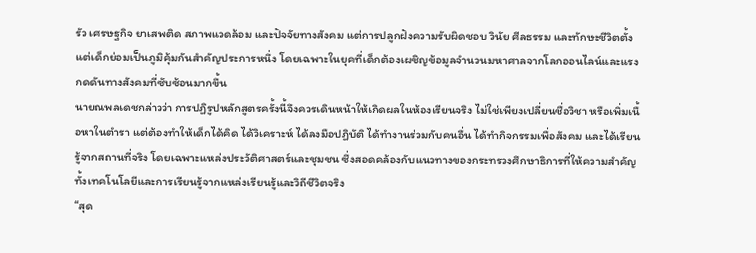รัว เศรษฐกิจ ยาเสพติด สภาพแวดล้อม และปัจจัยทางสังคม แต่การปลูกฝังความรับผิดชอบ วินัย ศีลธรรม และทักษะชีวิตตั้งแต่เด็กย่อมเป็นภูมิคุ้มกันสำคัญประการหนึ่ง โดยเฉพาะในยุคที่เด็กต้องเผชิญข้อมูลจำนวนมหาศาลจากโลกออนไลน์และแรงกดดันทางสังคมที่ซับซ้อนมากขึ้น
นายณพลเดชกล่าวว่า การปฏิรูปหลักสูตรครั้งนี้จึงควรเดินหน้าให้เกิดผลในห้องเรียนจริง ไม่ใช่เพียงเปลี่ยนชื่อวิชา หรือเพิ่มเนื้อหาในตำรา แต่ต้องทำให้เด็กได้คิด ได้วิเคราะห์ ได้ลงมือปฏิบัติ ได้ทำงานร่วมกับคนอื่น ได้ทำกิจกรรมเพื่อสังคม และได้เรียนรู้จากสถานที่จริง โดยเฉพาะแหล่งประวัติศาสตร์และชุมชน ซึ่งสอดคล้องกับแนวทางของกระทรวงศึกษาธิการที่ให้ความสำคัญทั้งเทคโนโลยีและการเรียนรู้จากแหล่งเรียนรู้และวิถีชีวิตจริง
“สุด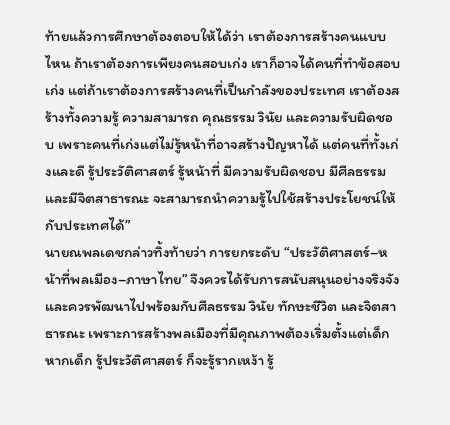ท้ายแล้วการศึกษาต้องตอบให้ได้ว่า เราต้องการสร้างคนแบบไหน ถ้าเราต้องการเพียงคนสอบเก่ง เราก็อาจได้คนที่ทำข้อสอบเก่ง แต่ถ้าเราต้องการสร้างคนที่เป็นกำลังของประเทศ เราต้องสร้างทั้งความรู้ ความสามารถ คุณธรรม วินัย และความรับผิดชอบ เพราะคนที่เก่งแต่ไม่รู้หน้าที่อาจสร้างปัญหาได้ แต่คนที่ทั้งเก่งและดี รู้ประวัติศาสตร์ รู้หน้าที่ มีความรับผิดชอบ มีศีลธรรม และมีจิตสาธารณะ จะสามารถนำความรู้ไปใช้สร้างประโยชน์ให้กับประเทศได้”
นายณพลเดชกล่าวทิ้งท้ายว่า การยกระดับ “ประวัติศาสตร์–หน้าที่พลเมือง–ภาษาไทย” จึงควรได้รับการสนับสนุนอย่างจริงจัง และควรพัฒนาไปพร้อมกับศีลธรรม วินัย ทักษะชีวิต และจิตสาธารณะ เพราะการสร้างพลเมืองที่มีคุณภาพต้องเริ่มตั้งแต่เด็ก หากเด็ก รู้ประวัติศาสตร์ ก็จะรู้รากเหง้า รู้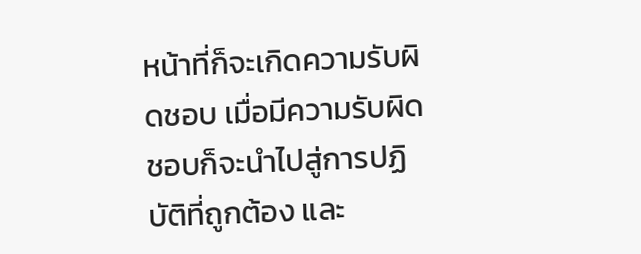หน้าที่ก็จะเกิดความรับผิดชอบ เมื่อมีความรับผิดชอบก็จะนำไปสู่การปฏิบัติที่ถูกต้อง และ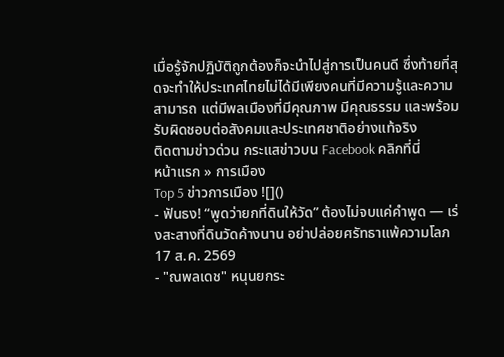เมื่อรู้จักปฏิบัติถูกต้องก็จะนำไปสู่การเป็นคนดี ซึ่งท้ายที่สุดจะทำให้ประเทศไทยไม่ได้มีเพียงคนที่มีความรู้และความสามารถ แต่มีพลเมืองที่มีคุณภาพ มีคุณธรรม และพร้อมรับผิดชอบต่อสังคมและประเทศชาติอย่างแท้จริง
ติดตามข่าวด่วน กระแสข่าวบน Facebook คลิกที่นี่
หน้าแรก » การเมือง
Top 5 ข่าวการเมือง ![]()
- ฟันธง! “พูดว่ายกที่ดินให้วัด” ต้องไม่จบแค่คำพูด — เร่งสะสางที่ดินวัดค้างนาน อย่าปล่อยศรัทธาแพ้ความโลภ 17 ส.ค. 2569
- "ณพลเดช" หนุนยกระ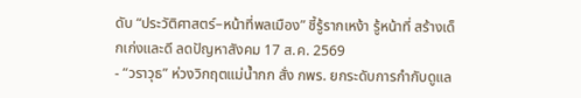ดับ “ประวัติศาสตร์–หน้าที่พลเมือง” ชี้รู้รากเหง้า รู้หน้าที่ สร้างเด็กเก่งและดี ลดปัญหาสังคม 17 ส.ค. 2569
- “วราวุธ” ห่วงวิกฤตแม่น้ำกก สั่ง กพร. ยกระดับการกำกับดูแล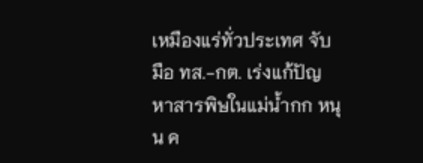เหมืองแร่ทั่วประเทศ จับมือ ทส.-กต. เร่งแก้ปัญหาสารพิษในแม่น้ำกก หนุน ค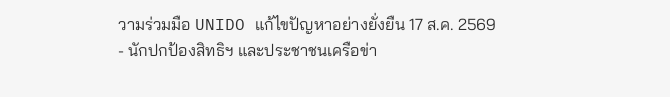วามร่วมมือ UNIDO แก้ไขปัญหาอย่างยั่งยืน 17 ส.ค. 2569
- นักปกป้องสิทธิฯ และประชาชนเครือข่า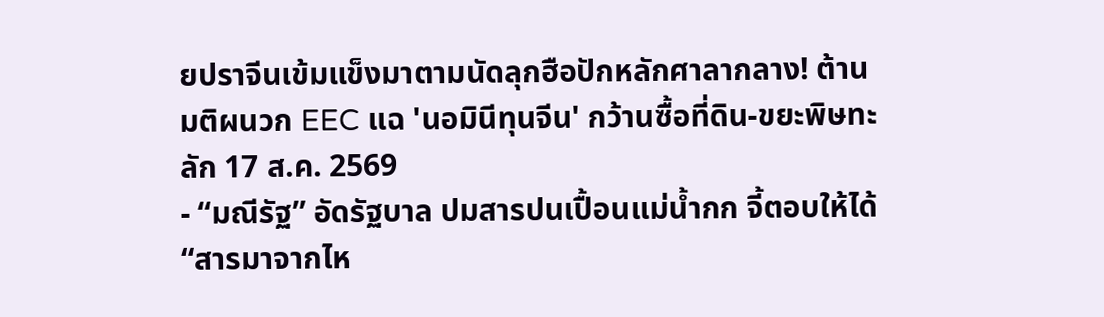ยปราจีนเข้มแข็งมาตามนัดลุกฮือปักหลักศาลากลาง! ต้านมติผนวก EEC แฉ 'นอมินีทุนจีน' กว้านซื้อที่ดิน-ขยะพิษทะลัก 17 ส.ค. 2569
- “มณีรัฐ” อัดรัฐบาล ปมสารปนเปื้อนแม่น้ำกก จี้ตอบให้ได้ “สารมาจากไห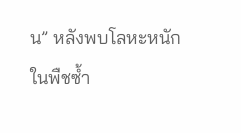น” หลังพบโลหะหนักในพืชซ้ำ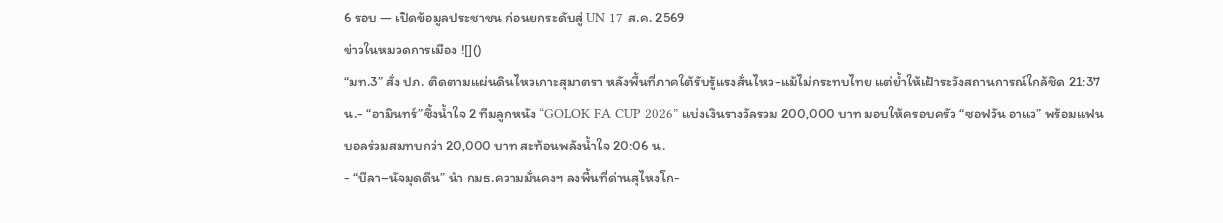6 รอบ — เปิดข้อมูลประชาชน ก่อนยกระดับสู่ UN 17 ส.ค. 2569
ข่าวในหมวดการเมือง ![]()
“มท.3” สั่ง ปภ. ติดตามแผ่นดินไหวเกาะสุมาตรา หลังพื้นที่ภาคใต้รับรู้แรงสั่นไหว-แม้ไม่กระทบไทย แต่ย้ำให้เฝ้าระวังสถานการณ์ใกล้ชิด 21:37 น.- “อามินทร์”ซึ้งน้ำใจ 2 ทีมลูกหนัง “GOLOK FA CUP 2026” แบ่งเงินรางวัลรวม 200,000 บาท มอบให้ครอบครัว “ซอฟวัน อาแว” พร้อมแฟนบอลร่วมสมทบกว่า 20,000 บาท สะท้อนพลังน้ำใจ 20:06 น.
- “บีลา–นัจมุดดีน” นำ กมธ.ความมั่นคงฯ ลงพื้นที่ด่านสุไหงโก-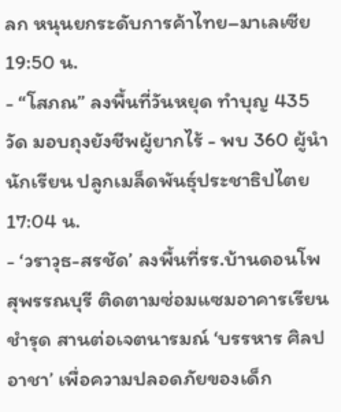ลก หนุนยกระดับการค้าไทย–มาเลเซีย 19:50 น.
- “โสภณ” ลงพื้นที่วันหยุด ทำบุญ 435 วัด มอบถุงยังชีพผู้ยากไร้ - พบ 360 ผู้นำนักเรียน ปลูกเมล็ดพันธุ์ประชาธิปไตย 17:04 น.
- ‘วราวุธ-สรชัด’ ลงพื้นที่รร.บ้านดอนโพ สุพรรณบุรี ติดตามซ่อมแซมอาคารเรียนชำรุด สานต่อเจตนารมณ์ ‘บรรหาร ศิลปอาชา’ เพื่อความปลอดภัยของเด็ก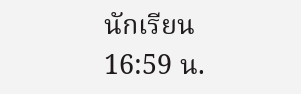นักเรียน 16:59 น.